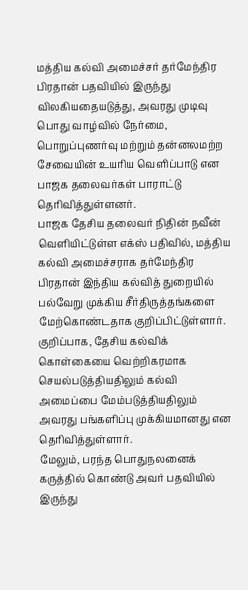மத்திய கல்வி அமைச்சர் தர்மேந்திர பிரதான் பதவியில் இருந்து விலகியதையடுத்து, அவரது முடிவு பொது வாழ்வில் நேர்மை, பொறுப்புணர்வு மற்றும் தன்னலமற்ற சேவையின் உயரிய வெளிப்பாடு என பாஜக தலைவர்கள் பாராட்டு தெரிவித்துள்ளனர்.
பாஜக தேசிய தலைவர் நிதின் நவீன் வெளியிட்டுள்ள எக்ஸ் பதிவில், மத்திய கல்வி அமைச்சராக தர்மேந்திர பிரதான் இந்திய கல்வித் துறையில் பல்வேறு முக்கிய சீர்திருத்தங்களை மேற்கொண்டதாக குறிப்பிட்டுள்ளார். குறிப்பாக, தேசிய கல்விக் கொள்கையை வெற்றிகரமாக செயல்படுத்தியதிலும் கல்வி அமைப்பை மேம்படுத்தியதிலும் அவரது பங்களிப்பு முக்கியமானது என தெரிவித்துள்ளார்.
மேலும், பரந்த பொதுநலனைக் கருத்தில் கொண்டு அவர் பதவியில் இருந்து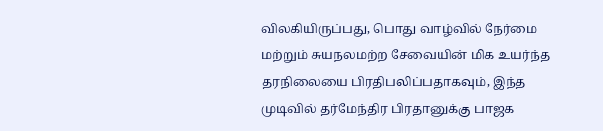விலகியிருப்பது, பொது வாழ்வில் நேர்மை மற்றும் சுயநலமற்ற சேவையின் மிக உயர்ந்த தரநிலையை பிரதிபலிப்பதாகவும், இந்த முடிவில் தர்மேந்திர பிரதானுக்கு பாஜக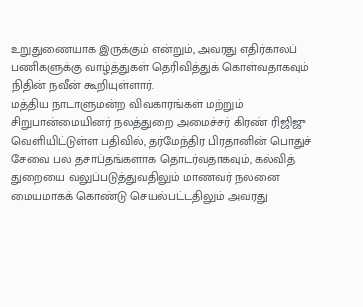உறுதுணையாக இருக்கும் என்றும், அவரது எதிர்காலப் பணிகளுக்கு வாழ்த்துகள் தெரிவித்துக் கொள்வதாகவும் நிதின் நவீன் கூறியுள்ளார்.
மத்திய நாடாளுமன்ற விவகாரங்கள் மற்றும் சிறுபான்மையினர் நலத்துறை அமைச்சர் கிரண் ரிஜிஜு வெளியிட்டுள்ள பதிவில், தர்மேந்திர பிரதானின் பொதுச் சேவை பல தசாப்தங்களாக தொடர்வதாகவும், கல்வித் துறையை வலுப்படுத்துவதிலும் மாணவர் நலனை மையமாகக் கொண்டு செயல்பட்டதிலும் அவரது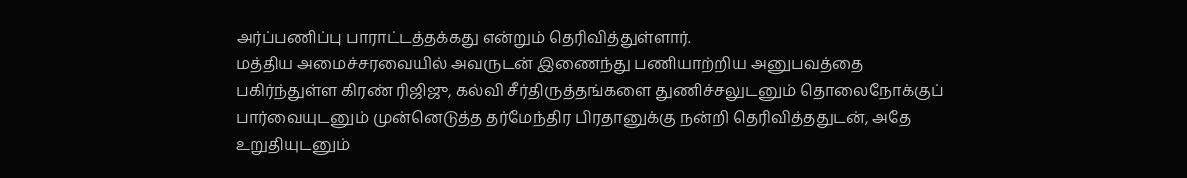அர்ப்பணிப்பு பாராட்டத்தக்கது என்றும் தெரிவித்துள்ளார்.
மத்திய அமைச்சரவையில் அவருடன் இணைந்து பணியாற்றிய அனுபவத்தை பகிர்ந்துள்ள கிரண் ரிஜிஜு, கல்வி சீர்திருத்தங்களை துணிச்சலுடனும் தொலைநோக்குப் பார்வையுடனும் முன்னெடுத்த தர்மேந்திர பிரதானுக்கு நன்றி தெரிவித்ததுடன், அதே உறுதியுடனும்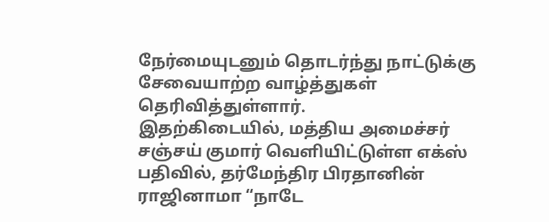நேர்மையுடனும் தொடர்ந்து நாட்டுக்கு சேவையாற்ற வாழ்த்துகள் தெரிவித்துள்ளார்.
இதற்கிடையில், மத்திய அமைச்சர் சஞ்சய் குமார் வெளியிட்டுள்ள எக்ஸ் பதிவில், தர்மேந்திர பிரதானின் ராஜினாமா “நாடே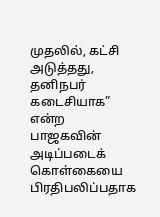முதலில், கட்சி அடுத்தது, தனிநபர் கடைசியாக” என்ற பாஜகவின் அடிப்படைக் கொள்கையை பிரதிபலிப்பதாக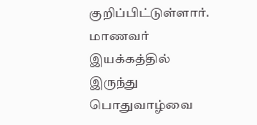குறிப்பிட்டுள்ளார்.
மாணவர் இயக்கத்தில் இருந்து பொதுவாழ்வை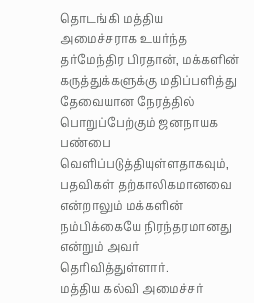தொடங்கி மத்திய அமைச்சராக உயர்ந்த தர்மேந்திர பிரதான், மக்களின் கருத்துக்களுக்கு மதிப்பளித்து தேவையான நேரத்தில் பொறுப்பேற்கும் ஜனநாயக பண்பை வெளிப்படுத்தியுள்ளதாகவும், பதவிகள் தற்காலிகமானவை என்றாலும் மக்களின் நம்பிக்கையே நிரந்தரமானது என்றும் அவர் தெரிவித்துள்ளார்.
மத்திய கல்வி அமைச்சர்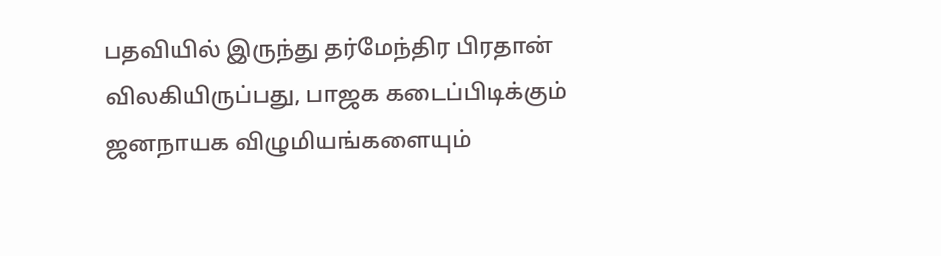பதவியில் இருந்து தர்மேந்திர பிரதான் விலகியிருப்பது, பாஜக கடைப்பிடிக்கும் ஜனநாயக விழுமியங்களையும்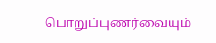பொறுப்புணர்வையும்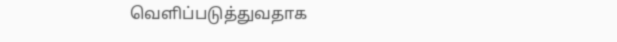வெளிப்படுத்துவதாக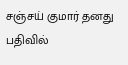சஞ்சய் குமார் தனது பதிவில்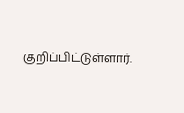குறிப்பிட்டுள்ளார்.